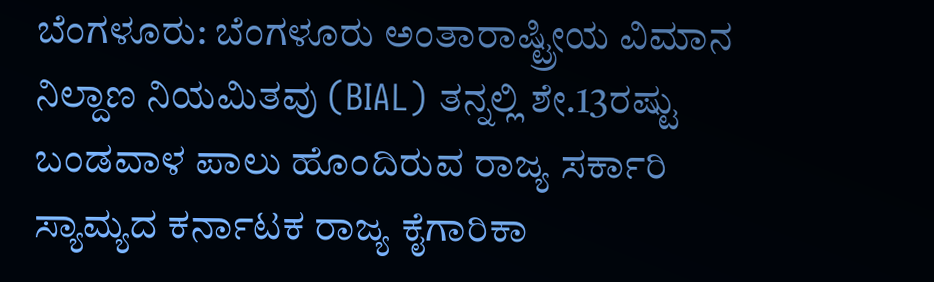ಬೆಂಗಳೂರು: ಬೆಂಗಳೂರು ಅಂತಾರಾಷ್ಟ್ರೀಯ ವಿಮಾನ ನಿಲ್ದಾಣ ನಿಯಮಿತವು (BIAL) ತನ್ನಲ್ಲಿ ಶೇ.13ರಷ್ಟು ಬಂಡವಾಳ ಪಾಲು ಹೊಂದಿರುವ ರಾಜ್ಯ ಸರ್ಕಾರಿ ಸ್ಯಾಮ್ಯದ ಕರ್ನಾಟಕ ರಾಜ್ಯ ಕೈಗಾರಿಕಾ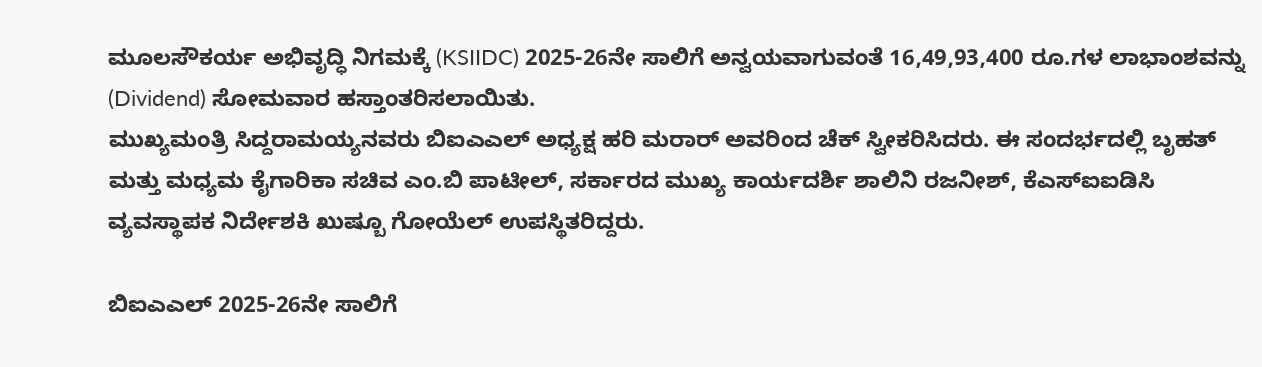ಮೂಲಸೌಕರ್ಯ ಅಭಿವೃದ್ಧಿ ನಿಗಮಕ್ಕೆ (KSIIDC) 2025-26ನೇ ಸಾಲಿಗೆ ಅನ್ವಯವಾಗುವಂತೆ 16,49,93,400 ರೂ.ಗಳ ಲಾಭಾಂಶವನ್ನು (Dividend) ಸೋಮವಾರ ಹಸ್ತಾಂತರಿಸಲಾಯಿತು.
ಮುಖ್ಯಮಂತ್ರಿ ಸಿದ್ದರಾಮಯ್ಯನವರು ಬಿಐಎಎಲ್ ಅಧ್ಯಕ್ಷ ಹರಿ ಮರಾರ್ ಅವರಿಂದ ಚೆಕ್ ಸ್ವೀಕರಿಸಿದರು. ಈ ಸಂದರ್ಭದಲ್ಲಿ ಬೃಹತ್ ಮತ್ತು ಮಧ್ಯಮ ಕೈಗಾರಿಕಾ ಸಚಿವ ಎಂ.ಬಿ ಪಾಟೀಲ್, ಸರ್ಕಾರದ ಮುಖ್ಯ ಕಾರ್ಯದರ್ಶಿ ಶಾಲಿನಿ ರಜನೀಶ್, ಕೆಎಸ್ಐಐಡಿಸಿ ವ್ಯವಸ್ಥಾಪಕ ನಿರ್ದೇಶಕಿ ಖುಷ್ಬೂ ಗೋಯೆಲ್ ಉಪಸ್ಥಿತರಿದ್ದರು.

ಬಿಐಎಎಲ್ 2025-26ನೇ ಸಾಲಿಗೆ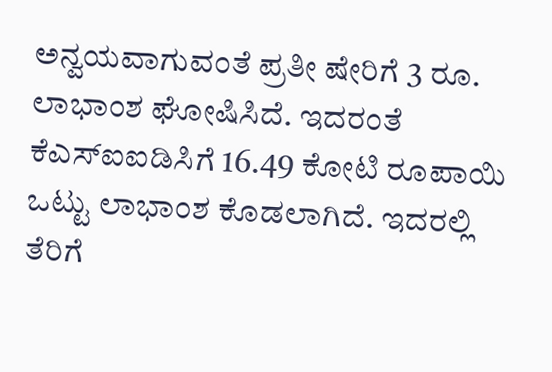ಅನ್ವಯವಾಗುವಂತೆ ಪ್ರತೀ ಷೇರಿಗೆ 3 ರೂ. ಲಾಭಾಂಶ ಘೋಷಿಸಿದೆ. ಇದರಂತೆ ಕೆಎಸ್ಐಐಡಿಸಿಗೆ 16.49 ಕೋಟಿ ರೂಪಾಯಿ ಒಟ್ಟು ಲಾಭಾಂಶ ಕೊಡಲಾಗಿದೆ. ಇದರಲ್ಲಿ ತೆರಿಗೆ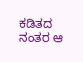ಕಡಿತದ ನಂತರ ಆ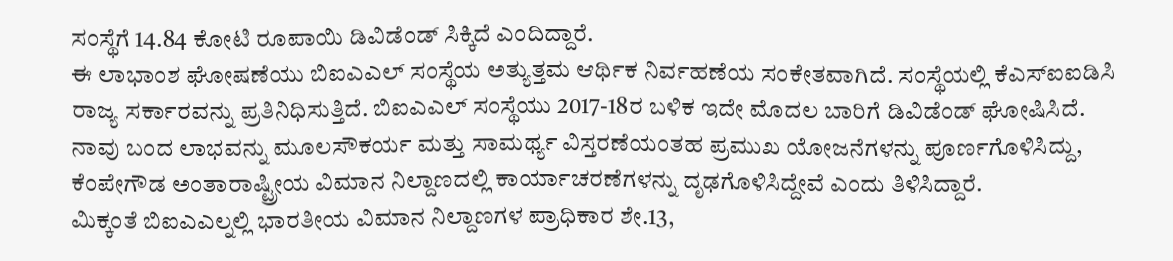ಸಂಸ್ಥೆಗೆ 14.84 ಕೋಟಿ ರೂಪಾಯಿ ಡಿವಿಡೆಂಡ್ ಸಿಕ್ಕಿದೆ ಎಂದಿದ್ದಾರೆ.
ಈ ಲಾಭಾಂಶ ಘೋಷಣೆಯು ಬಿಐಎಎಲ್ ಸಂಸ್ಥೆಯ ಅತ್ಯುತ್ತಮ ಆರ್ಥಿಕ ನಿರ್ವಹಣೆಯ ಸಂಕೇತವಾಗಿದೆ. ಸಂಸ್ಥೆಯಲ್ಲಿ ಕೆಎಸ್ಐಐಡಿಸಿ ರಾಜ್ಯ ಸರ್ಕಾರವನ್ನು ಪ್ರತಿನಿಧಿಸುತ್ತಿದೆ. ಬಿಐಎಎಲ್ ಸಂಸ್ಥೆಯು 2017-18ರ ಬಳಿಕ ಇದೇ ಮೊದಲ ಬಾರಿಗೆ ಡಿವಿಡೆಂಡ್ ಘೋಷಿಸಿದೆ. ನಾವು ಬಂದ ಲಾಭವನ್ನು ಮೂಲಸೌಕರ್ಯ ಮತ್ತು ಸಾಮರ್ಥ್ಯ ವಿಸ್ತರಣೆಯಂತಹ ಪ್ರಮುಖ ಯೋಜನೆಗಳನ್ನು ಪೂರ್ಣಗೊಳಿಸಿದ್ದು, ಕೆಂಪೇಗೌಡ ಅಂತಾರಾಷ್ಟ್ರೀಯ ವಿಮಾನ ನಿಲ್ದಾಣದಲ್ಲಿ ಕಾರ್ಯಾಚರಣೆಗಳನ್ನು ದೃಢಗೊಳಿಸಿದ್ದೇವೆ ಎಂದು ತಿಳಿಸಿದ್ದಾರೆ.
ಮಿಕ್ಕಂತೆ ಬಿಐಎಎಲ್ನಲ್ಲಿ ಭಾರತೀಯ ವಿಮಾನ ನಿಲ್ದಾಣಗಳ ಪ್ರಾಧಿಕಾರ ಶೇ.13,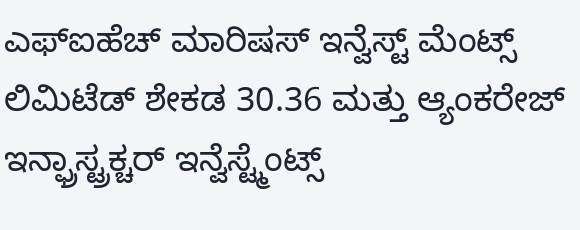ಎಫ್ಐಹೆಚ್ ಮಾರಿಷಸ್ ಇನ್ವೆಸ್ಟ್ ಮೆಂಟ್ಸ್ ಲಿಮಿಟೆಡ್ ಶೇಕಡ 30.36 ಮತ್ತು ಆ್ಯಂಕರೇಜ್ ಇನ್ಫ್ರಾಸ್ಟ್ರಕ್ಚರ್ ಇನ್ವೆಸ್ಟ್ಮೆಂಟ್ಸ್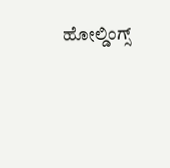ಹೋಲ್ಡಿಂಗ್ಸ್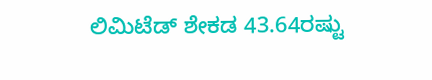ಲಿಮಿಟೆಡ್ ಶೇಕಡ 43.64ರಷ್ಟು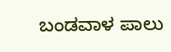ಬಂಡವಾಳ ಪಾಲು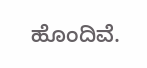ಹೊಂದಿವೆ.